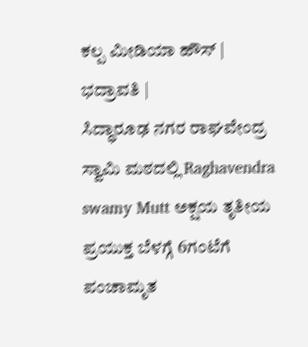ಕಲ್ಪ ಮೀಡಿಯಾ ಹೌಸ್ | ಭದ್ರಾವತಿ |
ಸಿದ್ಧಾರೂಢ ನಗರ ರಾಘವೇಂದ್ರ ಸ್ವಾಮಿ ಮಠದಲ್ಲಿ Raghavendra swamy Mutt ಅಕ್ಷಯ ತೃತೀಯ ಪ್ರಯುಕ್ತ ಬೆಳಗ್ಗೆ 6ಗಂಟೆಗೆ ಪಂಚಾಮೃತ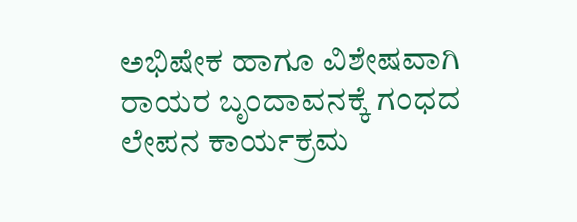ಅಭಿಷೇಕ ಹಾಗೂ ವಿಶೇಷವಾಗಿ ರಾಯರ ಬೃಂದಾವನಕ್ಕೆ ಗಂಧದ ಲೇಪನ ಕಾರ್ಯಕ್ರಮ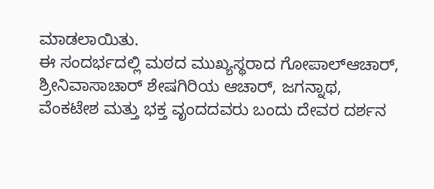ಮಾಡಲಾಯಿತು.
ಈ ಸಂದರ್ಭದಲ್ಲಿ ಮಠದ ಮುಖ್ಯಸ್ಥರಾದ ಗೋಪಾಲ್ಆಚಾರ್, ಶ್ರೀನಿವಾಸಾಚಾರ್ ಶೇಷಗಿರಿಯ ಆಚಾರ್, ಜಗನ್ನಾಥ, ವೆಂಕಟೇಶ ಮತ್ತು ಭಕ್ತ ವೃಂದದವರು ಬಂದು ದೇವರ ದರ್ಶನ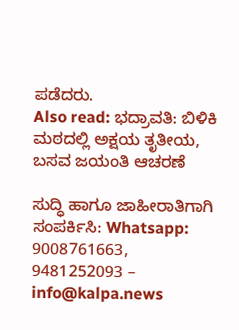ಪಡೆದರು.
Also read: ಭದ್ರಾವತಿ: ಬಿಳಿಕಿ ಮಠದಲ್ಲಿ ಅಕ್ಷಯ ತೃತೀಯ, ಬಸವ ಜಯಂತಿ ಆಚರಣೆ

ಸುದ್ಧಿ ಹಾಗೂ ಜಾಹೀರಾತಿಗಾಗಿ ಸಂಪರ್ಕಿಸಿ: Whatsapp: 9008761663, 9481252093 – info@kalpa.news